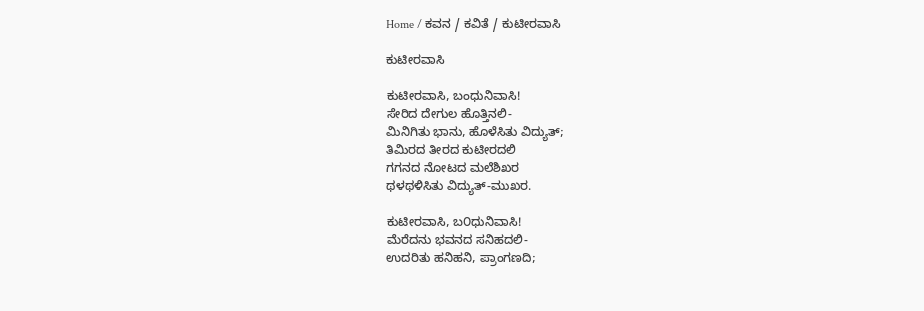Home / ಕವನ / ಕವಿತೆ / ಕುಟೀರವಾಸಿ

ಕುಟೀರವಾಸಿ

ಕುಟೀರವಾಸಿ, ಬಂಧುನಿವಾಸಿ!
ಸೇರಿದ ದೇಗುಲ ಹೊತ್ತಿನಲಿ-
ಮಿನಿಗಿತು ಭಾನು, ಹೊಳೆಸಿತು ವಿದ್ಯುತ್;
ತಿಮಿರದ ತೀರದ ಕುಟೀರದಲಿ
ಗಗನದ ನೋಟದ ಮಲೆಶಿಖರ
ಥಳಥಳಿಸಿತು ವಿದ್ಯುತ್-ಮುಖರ.

ಕುಟೀರವಾಸಿ, ಬ೦ಧುನಿವಾಸಿ!
ಮೆರೆದನು ಭವನದ ಸನಿಹದಲಿ-
ಉದರಿತು ಹನಿಹನಿ, ಪ್ರಾಂಗಣದಿ;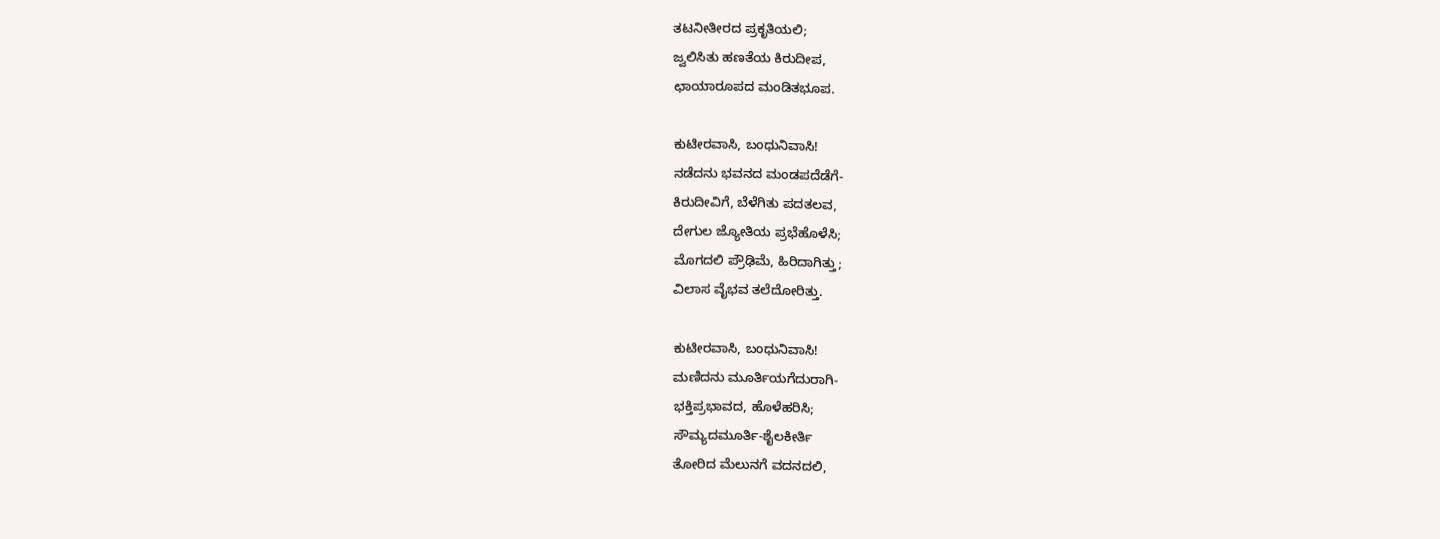ತಟನೀತೀರದ ಪ್ರಕೃತಿಯಲಿ;
ಜ್ವಲಿಸಿತು ಹಣತೆಯ ಕಿರುದೀಪ,
ಛಾಯಾರೂಪದ ಮಂಡಿತಭೂಪ.

ಕುಟೀರವಾಸಿ, ಬಂಧುನಿವಾಸಿ!
ನಡೆದನು ಭವನದ ಮಂಡಪದೆಡೆಗೆ-
ಕಿರುದೀವಿಗೆ, ಬೆಳೆಗಿತು ಪದತಲವ,
ದೇಗುಲ ಜ್ಯೋತಿಯ ಪ್ರಭೆಹೊಳೆಸಿ;
ಮೊಗದಲಿ ಪ್ರೌಢಿಮೆ, ಹಿರಿದಾಗಿತ್ತು;
ವಿಲಾಸ ವೈಭವ ತಲೆದೋರಿತ್ತು.

ಕುಟೀರವಾಸಿ, ಬಂಧುನಿವಾಸಿ!
ಮಣಿದನು ಮೂರ್ತಿಯಗೆದುರಾಗಿ-
ಭಕ್ತಿಪ್ರಭಾವದ, ಹೊಳೆಹರಿಸಿ;
ಸೌಮ್ಯದಮೂರ್ತಿ-ಶೈಲಕೀರ್ತಿ
ತೋರಿದ ಮೆಲುನಗೆ ವದನದಲಿ,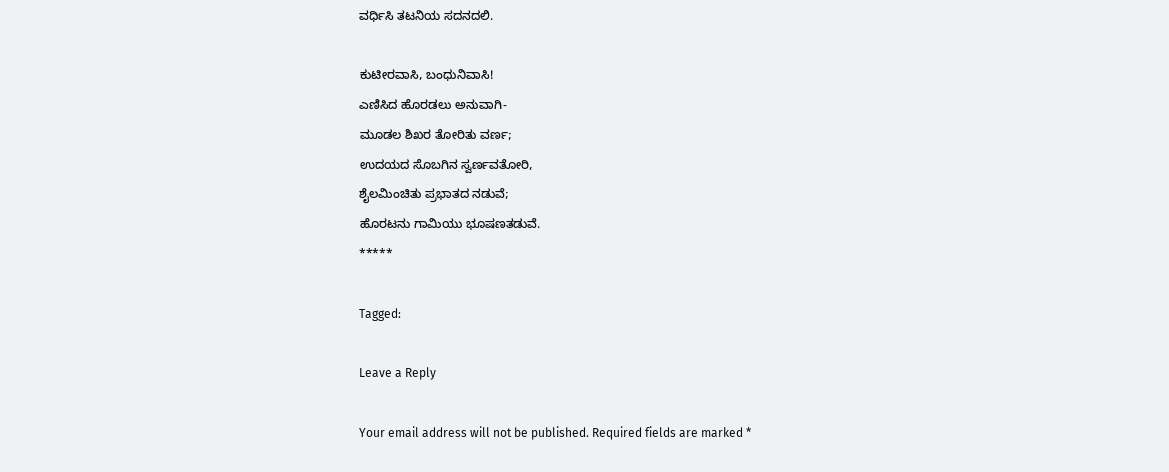ವರ್ಧಿಸಿ ತಟನಿಯ ಸದನದಲಿ.

ಕುಟೀರವಾಸಿ, ಬಂಧುನಿವಾಸಿ!
ಎಣಿಸಿದ ಹೊರಡಲು ಅನುವಾಗಿ-
ಮೂಡಲ ಶಿಖರ ತೋರಿತು ವರ್ಣ;
ಉದಯದ ಸೊಬಗಿನ ಸ್ವರ್ಣವತೋರಿ,
ಶೈಲಮಿಂಚಿತು ಪ್ರಭಾತದ ನಡುವೆ;
ಹೊರಟನು ಗಾಮಿಯು ಭೂಷಣತಡುವೆ.
*****

Tagged:

Leave a Reply

Your email address will not be published. Required fields are marked *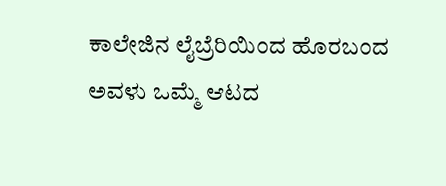ಕಾಲೇಜಿನ ಲೈಬ್ರೆರಿಯಿಂದ ಹೊರಬಂದ ಅವಳು ಒಮ್ಮೆ ಆಟದ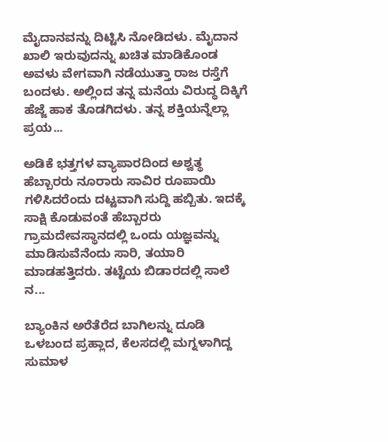ಮೈದಾನವನ್ನು ದಿಟ್ಟಿಸಿ ನೋಡಿದಳು. ಮೈದಾನ ಖಾಲಿ ಇರುವುದನ್ನು ಖಚಿತ ಮಾಡಿಕೊಂಡ ಅವಳು ವೇಗವಾಗಿ ನಡೆಯುತ್ತಾ ರಾಜ ರಸ್ತೆಗೆ ಬಂದಳು. ಅಲ್ಲಿಂದ ತನ್ನ ಮನೆಯ ವಿರುದ್ಧ ದಿಕ್ಕಿಗೆ ಹೆಜ್ಜೆ ಹಾಕ ತೊಡಗಿದಳು. ತನ್ನ ಶಕ್ತಿಯನ್ನೆಲ್ಲಾ ಪ್ರಯ...

ಅಡಿಕೆ ಭತ್ತಗಳ ವ್ಯಾಪಾರದಿಂದ ಅಶ್ವತ್ಥ ಹೆಬ್ಬಾರರು ನೂರಾರು ಸಾವಿರ ರೂಪಾಯಿ ಗಳಿಸಿದರೆಂದು ದಟ್ಟವಾಗಿ ಸುದ್ದಿ ಹಬ್ಬಿತು. ಇದಕ್ಕೆ ಸಾಕ್ಷಿ ಕೊಡುವಂತೆ ಹೆಬ್ಬಾರರು ಗ್ರಾಮದೇವಸ್ಥಾನದಲ್ಲಿ ಒಂದು ಯಜ್ಞವನ್ನು ಮಾಡಿಸುವೆನೆಂದು ಸಾರಿ, ತಯಾರಿ ಮಾಡಹತ್ತಿದರು. ತಟ್ಟೆಯ ಬಿಡಾರದಲ್ಲಿ ಸಾಲೆ ನ...

ಬ್ಯಾಂಕಿನ ಅರೆತೆರೆದ ಬಾಗಿಲನ್ನು ದೂಡಿ ಒಳಬಂದ ಪ್ರಹ್ಲಾದ, ಕೆಲಸದಲ್ಲಿ ಮಗ್ನಳಾಗಿದ್ದ ಸುಮಾಳ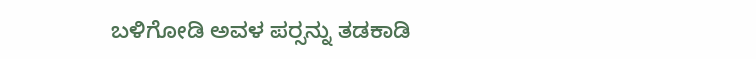ಬಳಿಗೋಡಿ ಅವಳ ಪರ್‍ಸನ್ನು ತಡಕಾಡಿ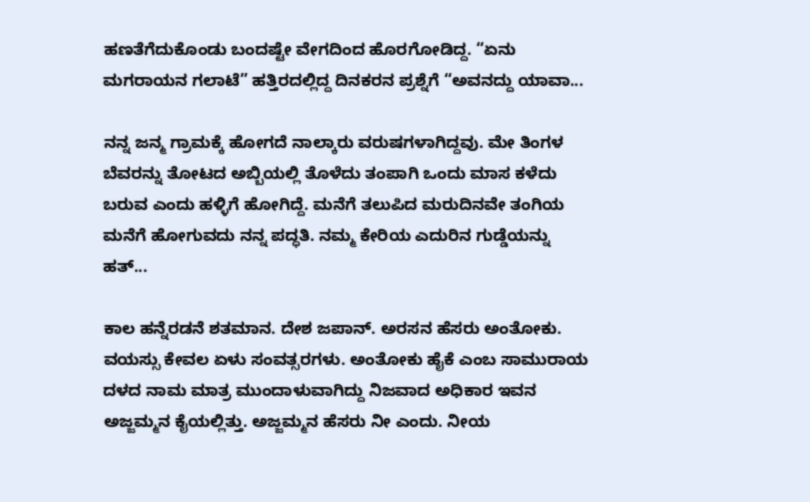ಹಣತೆಗೆದುಕೊಂಡು ಬಂದಷ್ಟೇ ವೇಗದಿಂದ ಹೊರಗೋಡಿದ್ದ. “ಏನು ಮಗರಾಯನ ಗಲಾಟೆ” ಹತ್ತಿರದಲ್ಲಿದ್ದ ದಿನಕರನ ಪ್ರಶ್ನೆಗೆ “ಅವನದ್ದು ಯಾವಾ...

ನನ್ನ ಜನ್ಮ ಗ್ರಾಮಕ್ಕೆ ಹೋಗದೆ ನಾಲ್ಕಾರು ವರುಷಗಳಾಗಿದ್ದವು. ಮೇ ತಿಂಗಳ ಬೆವರನ್ನು ತೋಟದ ಅಬ್ಬಿಯಲ್ಲಿ ತೊಳೆದು ತಂಪಾಗಿ ಒಂದು ಮಾಸ ಕಳೆದು ಬರುವ ಎಂದು ಹಳ್ಳಿಗೆ ಹೋಗಿದ್ದೆ. ಮನೆಗೆ ತಲುಪಿದ ಮರುದಿನವೇ ತಂಗಿಯ ಮನೆಗೆ ಹೋಗುವದು ನನ್ನ ಪದ್ಧತಿ. ನಮ್ಮ ಕೇರಿಯ ಎದುರಿನ ಗುಡ್ಡೆಯನ್ನು ಹತ್...

ಕಾಲ ಹನ್ನೆರಡನೆ ಶತಮಾನ. ದೇಶ ಜಪಾನ್. ಅರಸನ ಹೆಸರು ಅಂತೋಕು. ವಯಸ್ಸು ಕೇವಲ ಏಳು ಸಂವತ್ಸರಗಳು. ಅಂತೋಕು ಹೈಕೆ ಎಂಬ ಸಾಮುರಾಯ ದಳದ ನಾಮ ಮಾತ್ರ ಮುಂದಾಳುವಾಗಿದ್ದು ನಿಜವಾದ ಅಧಿಕಾರ ಇವನ ಅಜ್ಜಮ್ಮನ ಕೈಯಲ್ಲಿತ್ತು. ಅಜ್ಜಮ್ಮನ ಹೆಸರು ನೀ ಎಂದು. ನೀಯ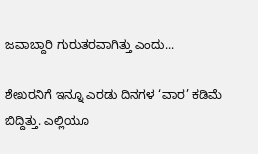ಜವಾಬ್ದಾರಿ ಗುರುತರವಾಗಿತ್ತು ಎಂದು...

ಶೇಖರನಿಗೆ ಇನ್ನೂ ಎರಡು ದಿನಗಳ ‘ವಾರ’ ಕಡಿಮೆ ಬಿದ್ದಿತ್ತು. ಎಲ್ಲಿಯೂ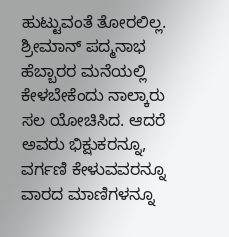ಹುಟ್ಟುವಂತೆ ತೋರಲಿಲ್ಲ. ಶ್ರೀಮಾನ್ ಪದ್ಮನಾಭ ಹೆಬ್ಬಾರರ ಮನೆಯಲ್ಲಿ ಕೇಳಬೇಕೆಂದು ನಾಲ್ಕಾರು ಸಲ ಯೋಚಿಸಿದ. ಆದರೆ ಅವರು ಭಿಕ್ಷುಕರನ್ನೂ, ವರ್ಗಣಿ ಕೇಳುವವರನ್ನೂ ವಾರದ ಮಾಣಿಗಳನ್ನೂ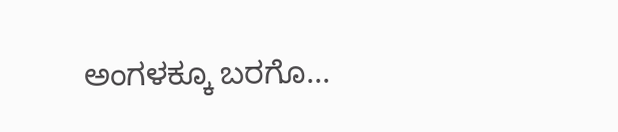ಅಂಗಳಕ್ಕೂ ಬರಗೊ...